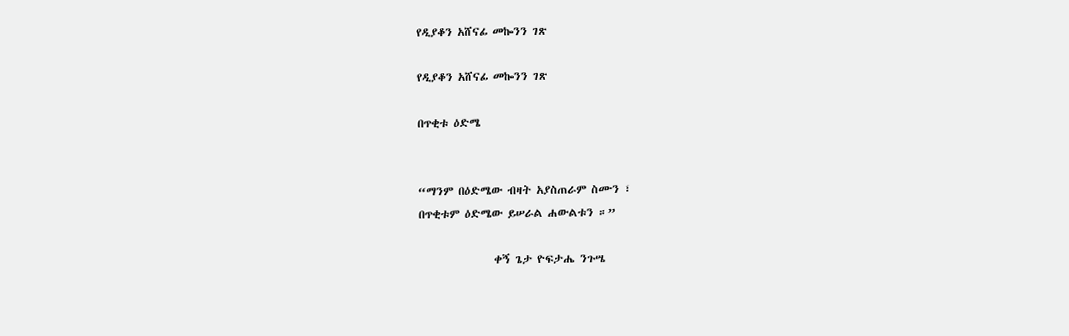የዲያቆን አሸናፊ መኰንን ገጽ

የዲያቆን አሸናፊ መኰንን ገጽ

በጥቂቱ ዕድሜ


“ማንም በዕድሜው ብዛት አያስጠራም ስሙን ፣
በጥቂቱም ዕድሜው ይሠራል ሐውልቱን ።”

               ቀኝ ጌታ ዮፍታሔ ንጉሤ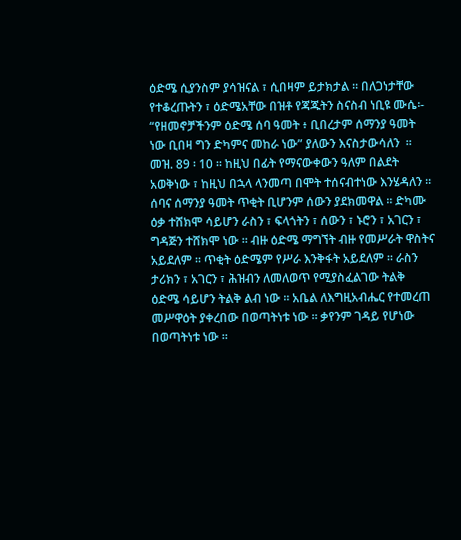ዕድሜ ሲያንስም ያሳዝናል ፣ ሲበዛም ይታክታል ። በለጋነታቸው የተቆረጡትን ፣ ዕድሜአቸው በዝቶ የጃጁትን ስናስብ ነቢዩ ሙሴ፡- “የዘመኖቻችንም ዕድሜ ሰባ ዓመት ፥ ቢበረታም ሰማንያ ዓመት ነው ቢበዛ ግን ድካምና መከራ ነው” ያለውን እናስታውሳለን  ። መዝ. 89 ፡ 10 ። ከዚህ በፊት የማናውቀውን ዓለም በልደት አወቅነው ፣ ከዚህ በኋላ ላንመጣ በሞት ተሰናብተነው እንሄዳለን ። ሰባና ሰማንያ ዓመት ጥቂት ቢሆንም ሰውን ያደክመዋል ። ድካሙ ዕቃ ተሸክሞ ሳይሆን ራስን ፣ ፍላጎትን ፣ ሰውን ፣ ኑሮን ፣ አገርን ፣ ግዳጅን ተሸክሞ ነው ። ብዙ ዕድሜ ማግኘት ብዙ የመሥራት ዋስትና አይደለም ። ጥቂት ዕድሜም የሥራ እንቅፋት አይደለም ። ራስን ታሪክን ፣ አገርን ፣ ሕዝብን ለመለወጥ የሚያስፈልገው ትልቅ ዕድሜ ሳይሆን ትልቅ ልብ ነው ። አቤል ለእግዚአብሔር የተመረጠ መሥዋዕት ያቀረበው በወጣትነቱ ነው ። ቃየንም ገዳይ የሆነው በወጣትነቱ ነው ።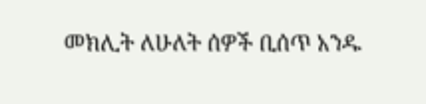መክሊት ለሁለት ሰዎች ቢሰጥ አንዱ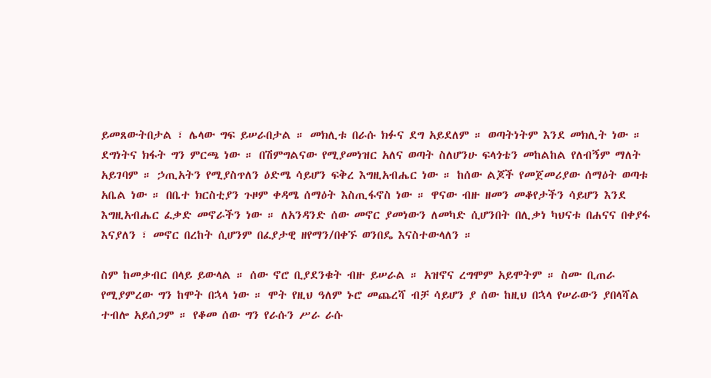ይመጸውትበታል ፣ ሌላው ግፍ ይሠራበታል ። መክሊቱ በራሱ ክፉና ደግ አይደለም ። ወጣትነትም እንደ መክሊት ነው ። ደግነትና ክፋት ግን ምርጫ ነው ። በሽምግልናው የሚያመነዝር አለና ወጣት ስለሆንሁ ፍላጎቴን መከልከል የለብኝም ማለት አይገባም ። ኃጢአትን የሚያስጥለን ዕድሜ ሳይሆን ፍቅረ እግዚአብሔር ነው ። ከሰው ልጆች የመጀመሪያው ሰማዕት ወጣቱ አቤል ነው ። በቤተ ክርስቲያን ጉዞም ቀዳሜ ሰማዕት እስጢፋኖስ ነው ። ዋናው ብዙ ዘመን መቆየታችን ሳይሆን እንደ እግዚአብሔር ፈቃድ መኖራችን ነው ። ለአንዳንድ ሰው መኖር ያመነውን ለመካድ ሲሆንበት በሊቃነ ካህናቱ በሐናና በቀያፋ እናያለን ፣ መኖር በረከት ሲሆንም በፈያታዊ ዘየማን/በቀኙ ወንበዴ እናስተውላለን ።

ስም ከመቃብር በላይ ይውላል ። ሰው ኖሮ ቢያደንቁት ብዙ ይሠራል ። አዝኖና ረግሞም አይሞትም ። ስሙ ቢጠራ የሚያምረው ግን ከሞት በኋላ ነው ። ሞት የዚህ ዓለም ኑሮ መጨረሻ ብቻ ሳይሆን ያ ሰው ከዚህ በኋላ የሠራውን ያበላሻል ተብሎ አይሰጋም ። የቆመ ሰው ግን የራሱን ሥራ ራሱ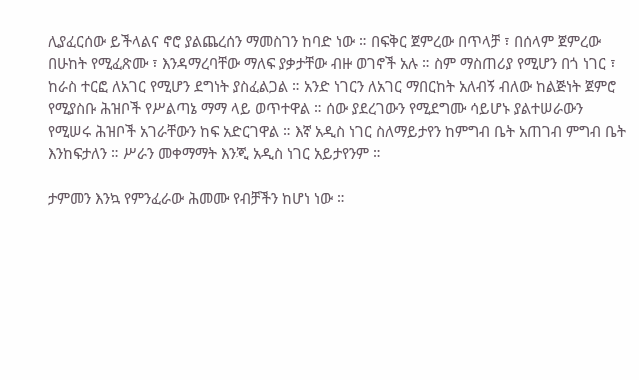ሊያፈርሰው ይችላልና ኖሮ ያልጨረሰን ማመስገን ከባድ ነው ። በፍቅር ጀምረው በጥላቻ ፣ በሰላም ጀምረው በሁከት የሚፈጽሙ ፣ እንዳማረባቸው ማለፍ ያቃታቸው ብዙ ወገኖች አሉ ። ስም ማስጠሪያ የሚሆን በጎ ነገር ፣ ከራስ ተርፎ ለአገር የሚሆን ደግነት ያስፈልጋል ። አንድ ነገርን ለአገር ማበርከት አለብኝ ብለው ከልጅነት ጀምሮ የሚያስቡ ሕዝቦች የሥልጣኔ ማማ ላይ ወጥተዋል ። ሰው ያደረገውን የሚደግሙ ሳይሆኑ ያልተሠራውን የሚሠሩ ሕዝቦች አገራቸውን ከፍ አድርገዋል ። እኛ አዲስ ነገር ስለማይታየን ከምግብ ቤት አጠገብ ምግብ ቤት እንከፍታለን ። ሥራን መቀማማት እንጂ አዲስ ነገር አይታየንም ።

ታምመን እንኳ የምንፈራው ሕመሙ የብቻችን ከሆነ ነው ።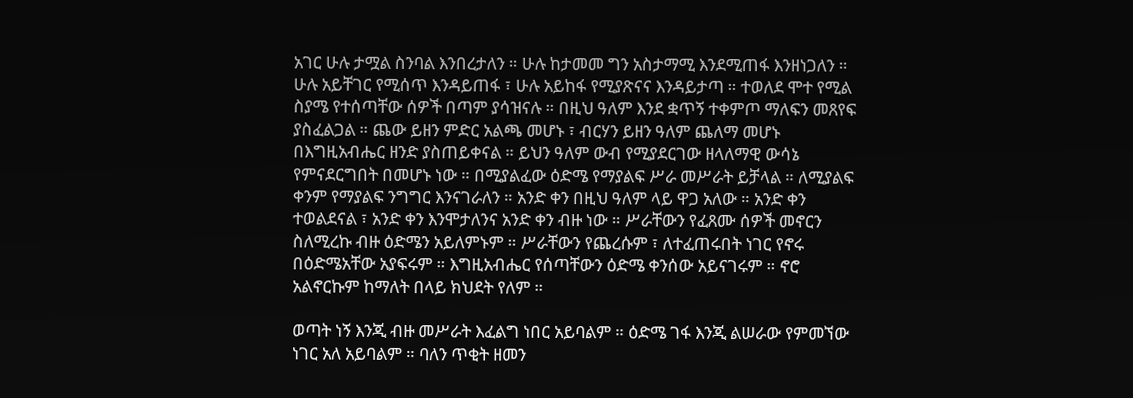አገር ሁሉ ታሟል ስንባል እንበረታለን ። ሁሉ ከታመመ ግን አስታማሚ እንደሚጠፋ እንዘነጋለን ። ሁሉ አይቸገር የሚሰጥ እንዳይጠፋ ፣ ሁሉ አይከፋ የሚያጽናና እንዳይታጣ ። ተወለደ ሞተ የሚል ስያሜ የተሰጣቸው ሰዎች በጣም ያሳዝናሉ ። በዚህ ዓለም እንደ ቋጥኝ ተቀምጦ ማለፍን መጸየፍ ያስፈልጋል ። ጨው ይዘን ምድር አልጫ መሆኑ ፣ ብርሃን ይዘን ዓለም ጨለማ መሆኑ በእግዚአብሔር ዘንድ ያስጠይቀናል ። ይህን ዓለም ውብ የሚያደርገው ዘላለማዊ ውሳኔ የምናደርግበት በመሆኑ ነው ። በሚያልፈው ዕድሜ የማያልፍ ሥራ መሥራት ይቻላል ። ለሚያልፍ ቀንም የማያልፍ ንግግር እንናገራለን ። አንድ ቀን በዚህ ዓለም ላይ ዋጋ አለው ። አንድ ቀን ተወልደናል ፣ አንድ ቀን እንሞታለንና አንድ ቀን ብዙ ነው ። ሥራቸውን የፈጸሙ ሰዎች መኖርን ስለሚረኩ ብዙ ዕድሜን አይለምኑም ። ሥራቸውን የጨረሱም ፣ ለተፈጠሩበት ነገር የኖሩ በዕድሜአቸው አያፍሩም ። እግዚአብሔር የሰጣቸውን ዕድሜ ቀንሰው አይናገሩም ። ኖሮ አልኖርኩም ከማለት በላይ ክህደት የለም ።

ወጣት ነኝ እንጂ ብዙ መሥራት እፈልግ ነበር አይባልም ። ዕድሜ ገፋ እንጂ ልሠራው የምመኘው ነገር አለ አይባልም ። ባለን ጥቂት ዘመን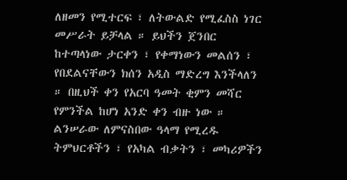ለዘመን የሚተርፍ ፣ ለትውልድ የሚፈስስ ነገር መሥራት ይቻላል ። ይህችን ጀንበር ከተጣላነው ታርቀን ፣ የቀማነውን መልሰን ፣ የበደልናቸውን ክሰን አዲስ ማድረግ እንችላለን ። በዚህች ቀን የአርባ ዓመት ቂምን መሻር የምንችል ከሆነ አንድ ቀን ብዙ ነው ። ልንሠራው ለምናስበው ዓላማ የሚረዱ ትምህርቶችን ፣ የአካል ብቃትን ፣ መካሪዎችን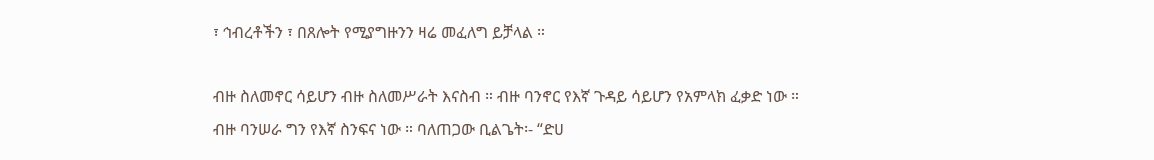፣ ኅብረቶችን ፣ በጸሎት የሚያግዙንን ዛሬ መፈለግ ይቻላል ።

ብዙ ስለመኖር ሳይሆን ብዙ ስለመሥራት እናስብ ። ብዙ ባንኖር የእኛ ጉዳይ ሳይሆን የአምላክ ፈቃድ ነው ። ብዙ ባንሠራ ግን የእኛ ስንፍና ነው ። ባለጠጋው ቢልጌት፡- “ድሀ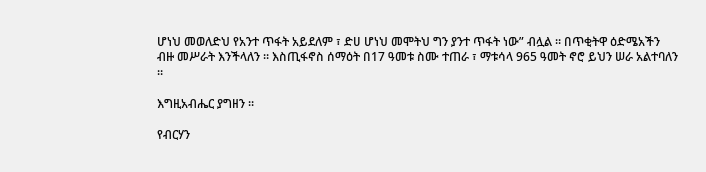ሆነህ መወለድህ የአንተ ጥፋት አይደለም ፣ ድሀ ሆነህ መሞትህ ግን ያንተ ጥፋት ነው” ብሏል ። በጥቂትዋ ዕድሜአችን ብዙ መሥራት እንችላለን ። እስጢፋኖስ ሰማዕት በ17 ዓመቱ ስሙ ተጠራ ፣ ማቱሳላ 965 ዓመት ኖሮ ይህን ሠራ አልተባለን ።

እግዚአብሔር ያግዘን ።

የብርሃን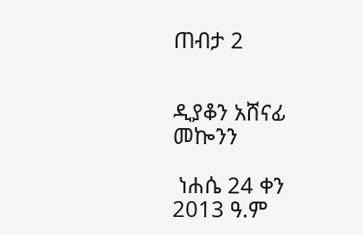ጠብታ 2


ዲያቆን አሸናፊ መኰንን

 ነሐሴ 24 ቀን 2013 ዓ.ም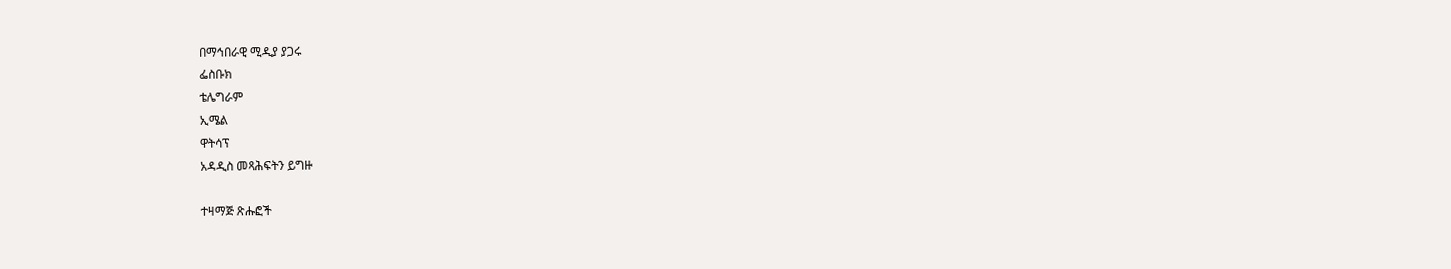በማኅበራዊ ሚዲያ ያጋሩ
ፌስቡክ
ቴሌግራም
ኢሜል
ዋትሳፕ
አዳዲስ መጻሕፍትን ይግዙ

ተዛማጅ ጽሑፎች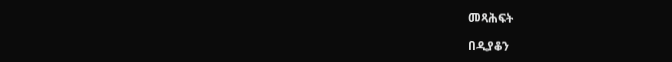መጻሕፍት

በዲያቆን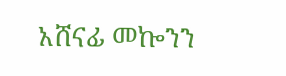አሸናፊ መኰንን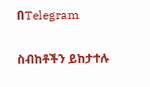በTelegram

ስብከቶችን ይከታተሉ